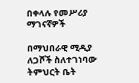በቀላሉ የመሥሪያ ማገናኛዎች

በማህበራዊ ሚዲያ ለጋሾች ስለተገነባው ትምህርት ቤት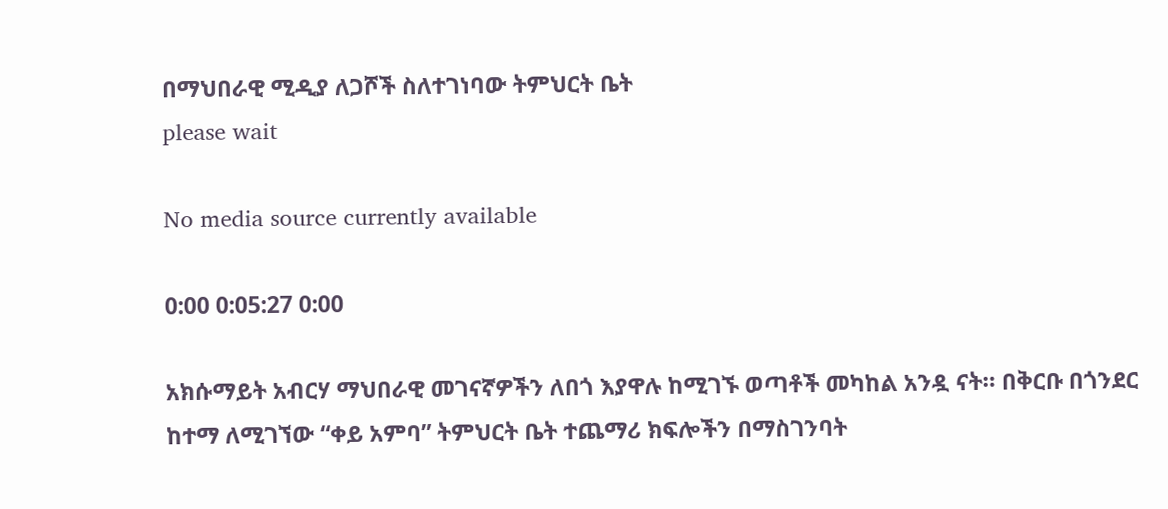በማህበራዊ ሚዲያ ለጋሾች ስለተገነባው ትምህርት ቤት
please wait

No media source currently available

0:00 0:05:27 0:00

አክሱማይት አብርሃ ማህበራዊ መገናኛዎችን ለበጎ እያዋሉ ከሚገኙ ወጣቶች መካከል አንዷ ናት። በቅርቡ በጎንደር ከተማ ለሚገኘው “ቀይ አምባ” ትምህርት ቤት ተጨማሪ ክፍሎችን በማስገንባት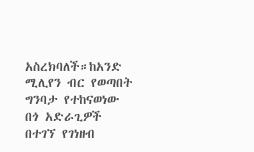አስረክባለች።ከአንድ ሚሊየን ብር የወጣበት ግንባታ የተከናወነው በጎ አድራጊዎች በተገኘ የገነዘብ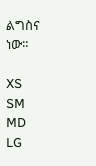ልግስና ነው።

XS
SM
MD
LG